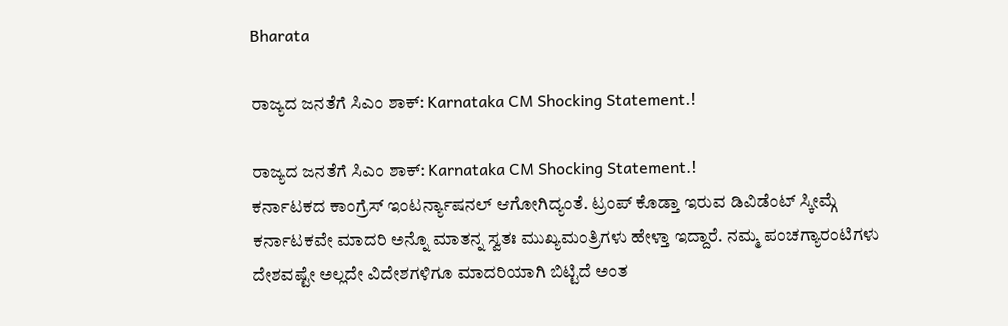Bharata

ರಾಜ್ಯದ ಜನತೆಗೆ ಸಿಎಂ ಶಾಕ್: Karnataka CM Shocking Statement.!

ರಾಜ್ಯದ ಜನತೆಗೆ ಸಿಎಂ ಶಾಕ್: Karnataka CM Shocking Statement.!
ಕರ್ನಾಟಕದ ಕಾಂಗ್ರೆಸ್ ಇಂಟರ್ನ್ಯಾಷನಲ್ ಆಗೋಗಿದ್ಯಂತೆ. ಟ್ರಂಪ್ ಕೊಡ್ತಾ ಇರುವ ಡಿವಿಡೆಂಟ್ ಸ್ಕೀಮ್ಗೆ ಕರ್ನಾಟಕವೇ ಮಾದರಿ ಅನ್ನೊ ಮಾತನ್ನ ಸ್ವತಃ ಮುಖ್ಯಮಂತ್ರಿಗಳು ಹೇಳ್ತಾ ಇದ್ದಾರೆ. ನಮ್ಮ ಪಂಚಗ್ಯಾರಂಟಿಗಳು ದೇಶವಷ್ಟೇ ಅಲ್ಲದೇ ವಿದೇಶಗಳಿಗೂ ಮಾದರಿಯಾಗಿ ಬಿಟ್ಟಿದೆ ಅಂತ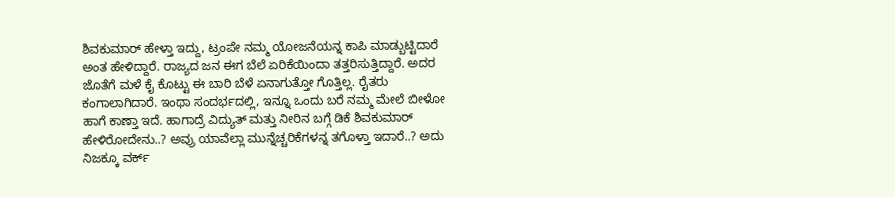ಶಿವಕುಮಾರ್ ಹೇಳ್ತಾ ಇದ್ದು, ಟ್ರಂಪೇ ನಮ್ಮ ಯೋಜನೆಯನ್ನ ಕಾಪಿ ಮಾಡ್ಬುಟ್ಟಿದಾರೆ ಅಂತ ಹೇಳಿದ್ದಾರೆ. ರಾಜ್ಯದ ಜನ ಈಗ ಬೆಲೆ ಏರಿಕೆಯಿಂದಾ ತತ್ತರಿಸುತ್ತಿದ್ದಾರೆ. ಅದರ ಜೊತೆಗೆ ಮಳೆ ಕೈ ಕೊಟ್ಟು ಈ ಬಾರಿ ಬೆಳೆ ಏನಾಗುತ್ತೋ ಗೊತ್ತಿಲ್ಲ. ರೈತರು ಕಂಗಾಲಾಗಿದಾರೆ. ಇಂಥಾ ಸಂದರ್ಭದಲ್ಲಿ, ಇನ್ನೂ ಒಂದು ಬರೆ ನಮ್ಮ ಮೇಲೆ ಬೀಳೋ ಹಾಗೆ ಕಾಣ್ತಾ ಇದೆ. ಹಾಗಾದ್ರೆ ವಿದ್ಯುತ್ ಮತ್ತು ನೀರಿನ ಬಗ್ಗೆ ಡಿಕೆ ಶಿವಕುಮಾರ್ ಹೇಳಿರೋದೇನು..? ಅವ್ರು ಯಾವೆಲ್ಲಾ ಮುನ್ನೆಚ್ಚರಿಕೆಗಳನ್ನ ತಗೊಳ್ತಾ ಇದಾರೆ..? ಅದು ನಿಜಕ್ಕೂ ವರ್ಕ್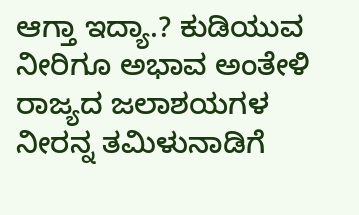ಆಗ್ತಾ ಇದ್ಯಾ.? ಕುಡಿಯುವ ನೀರಿಗೂ ಅಭಾವ ಅಂತೇಳಿ ರಾಜ್ಯದ ಜಲಾಶಯಗಳ ನೀರನ್ನ ತಮಿಳುನಾಡಿಗೆ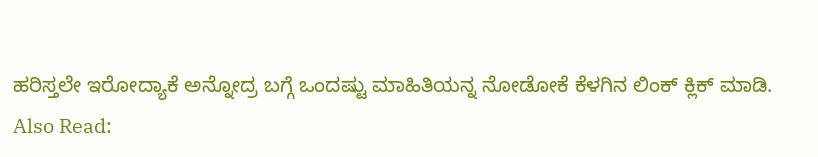ಹರಿಸ್ತಲೇ ಇರೋದ್ಯಾಕೆ ಅನ್ನೋದ್ರ ಬಗ್ಗೆ ಒಂದಷ್ಟು ಮಾಹಿತಿಯನ್ನ ನೋಡೋಕೆ ಕೆಳಗಿನ ಲಿಂಕ್ ಕ್ಲಿಕ್ ಮಾಡಿ.
Also Read: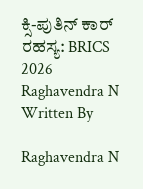ಕ್ಸಿ-ಪುತಿನ್ ಕಾರ್ ರಹಸ್ಯ: BRICS 2026
Raghavendra N
Written By

Raghavendra N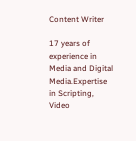Content Writer

17 years of experience in Media and Digital Media.Expertise in Scripting, Video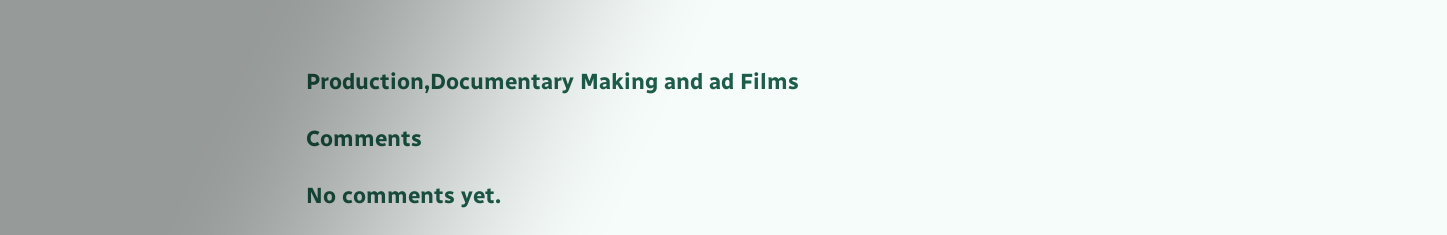Production,Documentary Making and ad Films

Comments

No comments yet.